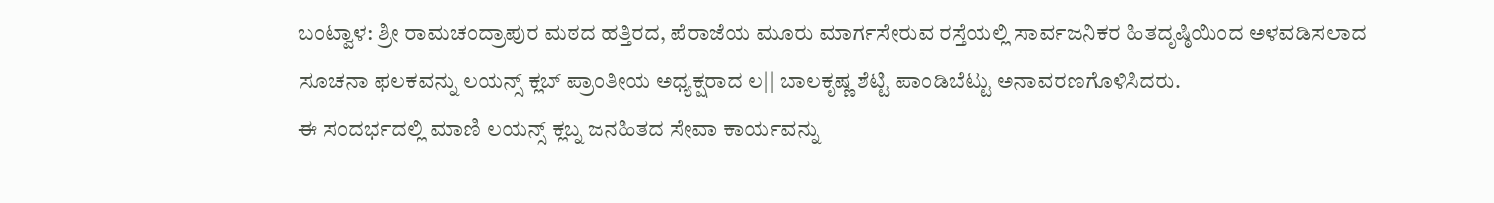ಬಂಟ್ವಾಳ: ಶ್ರೀ ರಾಮಚಂದ್ರಾಪುರ ಮಠದ ಹತ್ತಿರದ, ಪೆರಾಜೆಯ ಮೂರು ಮಾರ್ಗಸೇರುವ ರಸ್ತೆಯಲ್ಲಿ ಸಾರ್ವಜನಿಕರ ಹಿತದೃಷ್ಠಿಯಿಂದ ಅಳವಡಿಸಲಾದ ಸೂಚನಾ ಫಲಕವನ್ನು ಲಯನ್ಸ್ ಕ್ಲಬ್ ಪ್ರಾಂತೀಯ ಅಧ್ಯಕ್ಷರಾದ ಲ|| ಬಾಲಕೃಷ್ಣ ಶೆಟ್ಟಿ ಪಾಂಡಿಬೆಟ್ಟು ಅನಾವರಣಗೊಳಿಸಿದರು.
ಈ ಸಂದರ್ಭದಲ್ಲಿ ಮಾಣಿ ಲಯನ್ಸ್ ಕ್ಲಬ್ನ ಜನಹಿತದ ಸೇವಾ ಕಾರ್ಯವನ್ನು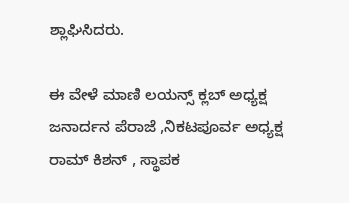ಶ್ಲಾಘಿಸಿದರು.

ಈ ವೇಳೆ ಮಾಣಿ ಲಯನ್ಸ್ ಕ್ಲಬ್ ಅಧ್ಯಕ್ಷ ಜನಾರ್ದನ ಪೆರಾಜೆ ,ನಿಕಟಪೂರ್ವ ಅಧ್ಯಕ್ಷ ರಾಮ್ ಕಿಶನ್ , ಸ್ಥಾಪಕ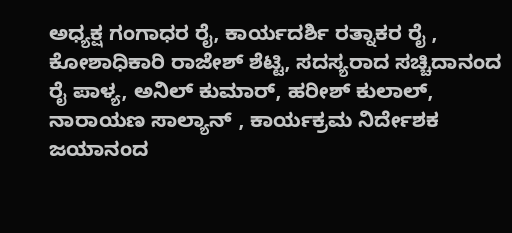ಅಧ್ಯಕ್ಷ ಗಂಗಾಧರ ರೈ, ಕಾರ್ಯದರ್ಶಿ ರತ್ನಾಕರ ರೈ , ಕೋಶಾಧಿಕಾರಿ ರಾಜೇಶ್ ಶೆಟ್ಟಿ, ಸದಸ್ಯರಾದ ಸಚ್ಚಿದಾನಂದ ರೈ ಪಾಳ್ಯ, ಅನಿಲ್ ಕುಮಾರ್, ಹರೀಶ್ ಕುಲಾಲ್, ನಾರಾಯಣ ಸಾಲ್ಯಾನ್ , ಕಾರ್ಯಕ್ರಮ ನಿರ್ದೇಶಕ ಜಯಾನಂದ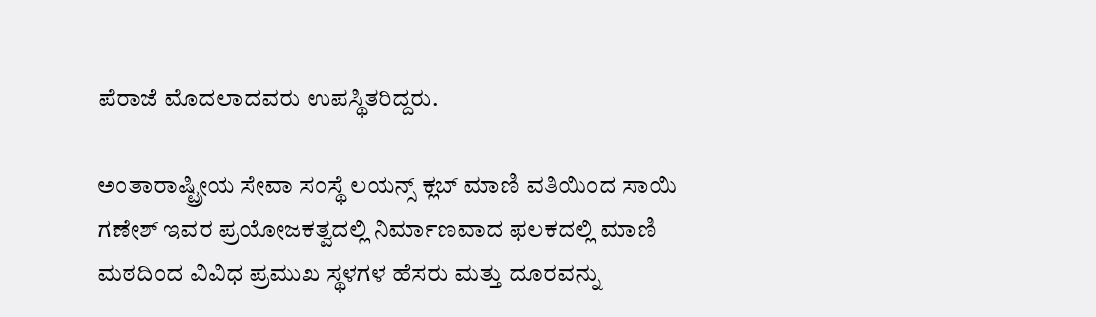ಪೆರಾಜೆ ಮೊದಲಾದವರು ಉಪಸ್ಥಿತರಿದ್ದರು.

ಅಂತಾರಾಷ್ಟ್ರೀಯ ಸೇವಾ ಸಂಸ್ಥೆ ಲಯನ್ಸ್ ಕ್ಲಬ್ ಮಾಣಿ ವತಿಯಿಂದ ಸಾಯಿ ಗಣೇಶ್ ಇವರ ಪ್ರಯೋಜಕತ್ವದಲ್ಲಿ ನಿರ್ಮಾಣವಾದ ಫಲಕದಲ್ಲಿ ಮಾಣಿ ಮಠದಿಂದ ವಿವಿಧ ಪ್ರಮುಖ ಸ್ಥಳಗಳ ಹೆಸರು ಮತ್ತು ದೂರವನ್ನು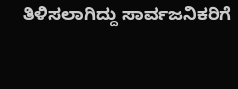ತಿಳಿಸಲಾಗಿದ್ದು ಸಾರ್ವಜನಿಕರಿಗೆ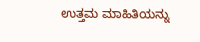ಉತ್ತಮ ಮಾಹಿತಿಯನ್ನು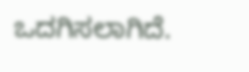ಒದಗಿಸಲಾಗಿದೆ.